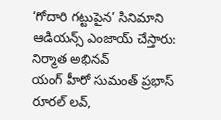‘గోదారి గట్టుపైన’ సినిమాని ఆడియన్స్ ఎంజాయ్ చేస్తారు: నిర్మాత అభినవ్
యంగ్ హీరో సుమంత్ ప్రభాస్ రూరల్ లవ్,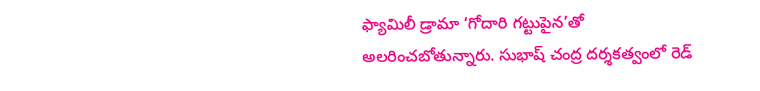ఫ్యామిలీ డ్రామా ‘గోదారి గట్టుపైన’తో అలరించబోతున్నారు. సుభాష్ చంద్ర దర్శకత్వంలో రెడ్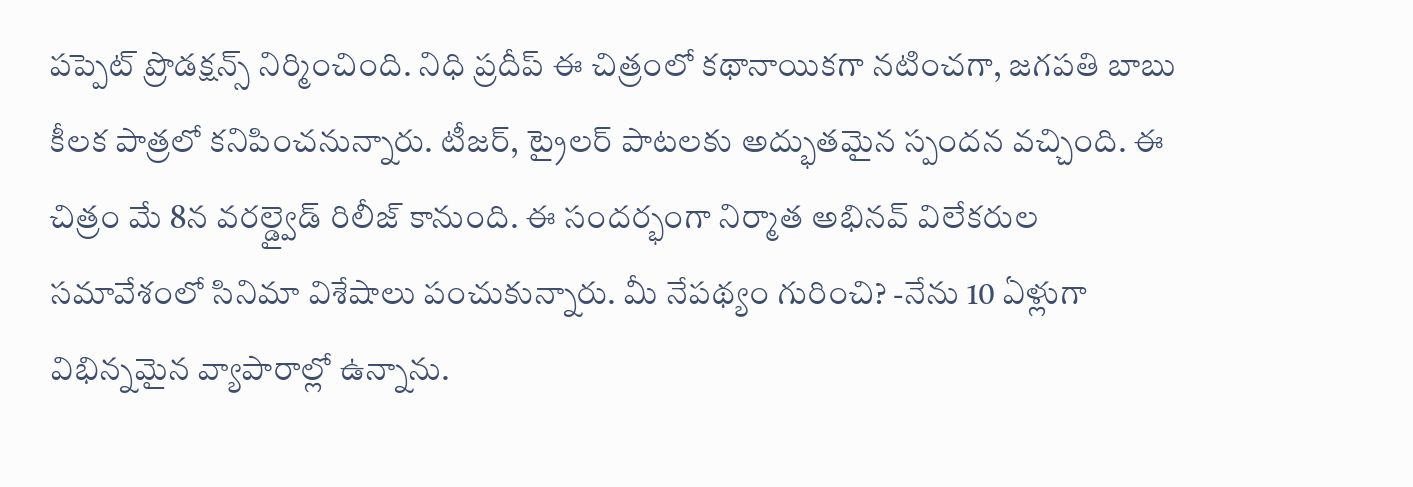పప్పెట్ ప్రొడక్షన్స్ నిర్మించింది. నిధి ప్రదీప్ ఈ చిత్రంలో కథానాయికగా నటించగా, జగపతి బాబు కీలక పాత్రలో కనిపించనున్నారు. టీజర్, ట్రైలర్ పాటలకు అద్భుతమైన స్పందన వచ్చింది. ఈ చిత్రం మే 8న వరల్డ్వైడ్ రిలీజ్ కానుంది. ఈ సందర్భంగా నిర్మాత అభినవ్ విలేకరుల సమావేశంలో సినిమా విశేషాలు పంచుకున్నారు. మీ నేపథ్యం గురించి? -నేను 10 ఏళ్లుగా విభిన్నమైన వ్యాపారాల్లో ఉన్నాను.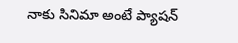నాకు సినిమా అంటే ప్యాషన్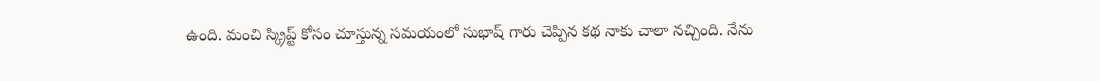ఉంది. మంచి స్క్రిప్ట్ కోసం చూస్తున్న సమయంలో సుభాష్ గారు చెప్పిన కథ నాకు చాలా నచ్చింది. నేను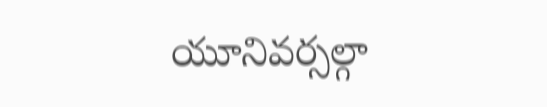యూనివర్సల్గా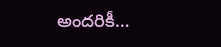అందరికీ…